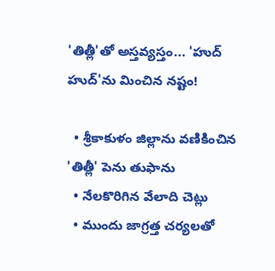'తిత్లీ'తో అస్తవ్యస్తం... 'హుద్ హుద్'ను మించిన నష్టం!

  • శ్రీకాకుళం జిల్లాను వణికించిన 'తిత్లీ' పెను తుఫాను
  • నేలకొరిగిన వేలాది చెట్లు
  • ముందు జాగ్రత్త చర్యలతో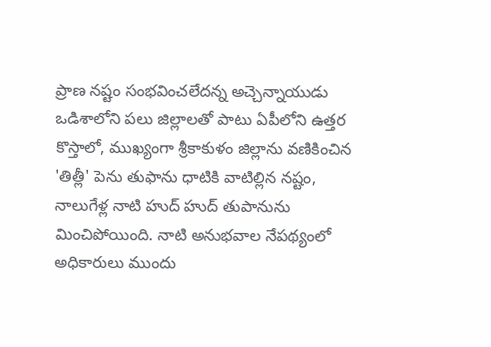ప్రాణ నష్టం సంభవించలేదన్న అచ్చెన్నాయుడు
ఒడిశాలోని పలు జిల్లాలతో పాటు ఏపీలోని ఉత్తర కొస్తాలో, ముఖ్యంగా శ్రీకాకుళం జిల్లాను వణికించిన 'తిత్లీ' పెను తుఫాను ధాటికి వాటిల్లిన నష్టం, నాలుగేళ్ల నాటి హుద్ హుద్ తుపానును మించిపోయింది. నాటి అనుభవాల నేపథ్యంలో అధికారులు ముందు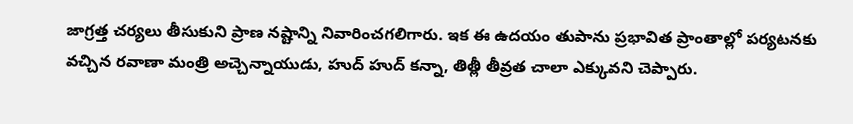జాగ్రత్త చర్యలు తీసుకుని ప్రాణ నష్టాన్ని నివారించగలిగారు. ఇక ఈ ఉదయం తుపాను ప్రభావిత ప్రాంతాల్లో పర్యటనకు వచ్చిన రవాణా మంత్రి అచ్చెన్నాయుడు, హుద్ హుద్ కన్నా, తిత్లీ తీవ్రత చాలా ఎక్కువని చెప్పారు.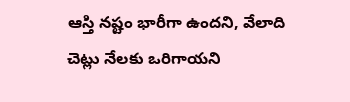ఆస్తి నష్టం భారీగా ఉందని, వేలాది చెట్లు నేలకు ఒరిగాయని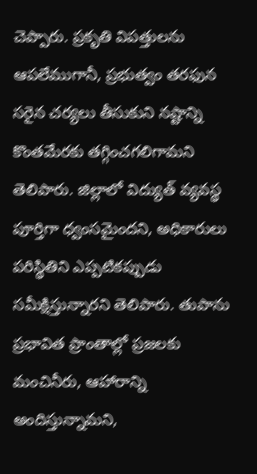చెప్పారు. ప్రకృతి విపత్తులను ఆపలేముగానీ, ప్రభుత్వం తరఫున సరైన చర్యలు తీసుకుని నష్టాన్ని కొంతమేరకు తగ్గించగలిగామని తెలిపారు. జిల్లాలో విద్యుత్ వ్యవస్థ పూర్తిగా ధ్వంసమైందని, అధికారులు పరిస్థితిని ఎప్పటికప్పుడు సమీక్షిస్తున్నారని తెలిపారు. తుపాను ప్రభావిత ప్రాంతాల్లో ప్రజలకు మంచినీరు, ఆహారాన్ని అందిస్తున్నామని,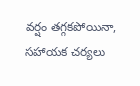వర్షం తగ్గకపోయినా, సహాయక చర్యలు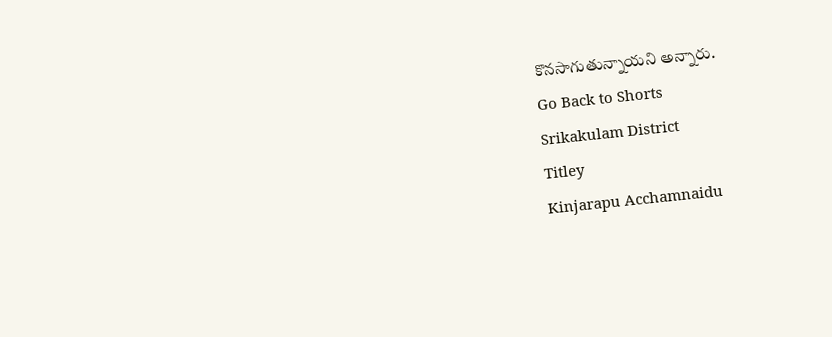కొనసాగుతున్నాయని అన్నారు.
Go Back to Shorts
Srikakulam District
Titley
Kinjarapu Acchamnaidu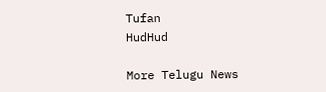Tufan
HudHud

More Telugu News